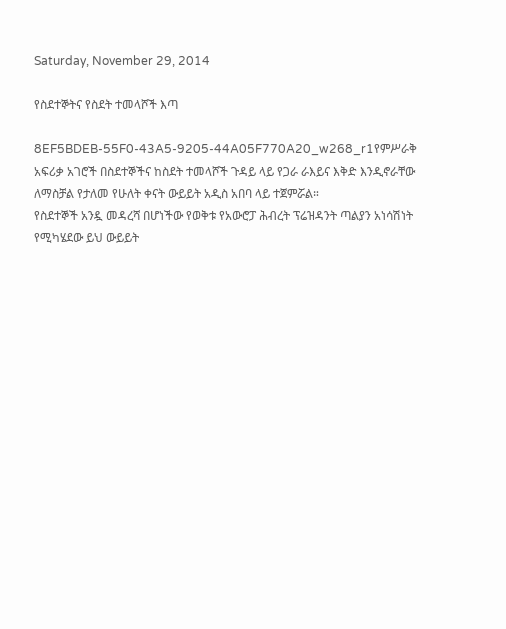Saturday, November 29, 2014

የስደተኞትና የስደት ተመላሾች እጣ

8EF5BDEB-55F0-43A5-9205-44A05F770A20_w268_r1የምሥራቅ አፍሪቃ አገሮች በስደተኞችና ከስደት ተመላሾች ጉዳይ ላይ የጋራ ራእይና እቅድ እንዲኖራቸው ለማስቻል የታለመ የሁለት ቀናት ውይይት አዲስ አበባ ላይ ተጀምሯል።
የስደተኞች አንዷ መዳረሻ በሆነችው የወቅቱ የአውሮፓ ሕብረት ፕሬዝዳንት ጣልያን አነሳሽነት የሚካሄደው ይህ ውይይት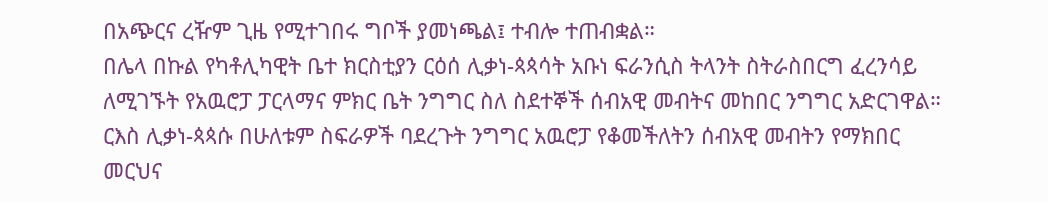በአጭርና ረዥም ጊዜ የሚተገበሩ ግቦች ያመነጫል፤ ተብሎ ተጠብቋል።
በሌላ በኩል የካቶሊካዊት ቤተ ክርስቲያን ርዕሰ ሊቃነ-ጳጳሳት አቡነ ፍራንሲስ ትላንት ስትራስበርግ ፈረንሳይ ለሚገኙት የአዉሮፓ ፓርላማና ምክር ቤት ንግግር ስለ ስደተኞች ሰብአዊ መብትና መከበር ንግግር አድርገዋል።
ርእስ ሊቃነ-ጳጳሱ በሁለቱም ስፍራዎች ባደረጉት ንግግር አዉሮፓ የቆመችለትን ሰብአዊ መብትን የማክበር መርህና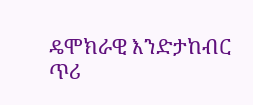ዴሞክራዊ እንድታከብር ጥሪ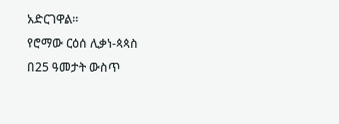አድርገዋል።
የሮማው ርዕሰ ሊቃነ-ጳጳስ በ25 ዓመታት ውስጥ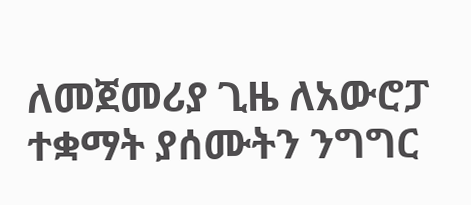ለመጀመሪያ ጊዜ ለአውሮፓ ተቋማት ያሰሙትን ንግግር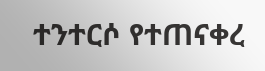ተንተርሶ የተጠናቀረ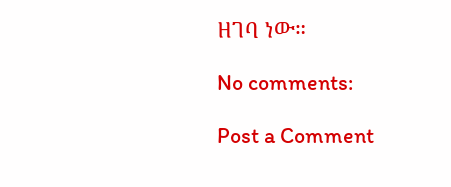ዘገባ ነው።

No comments:

Post a Comment